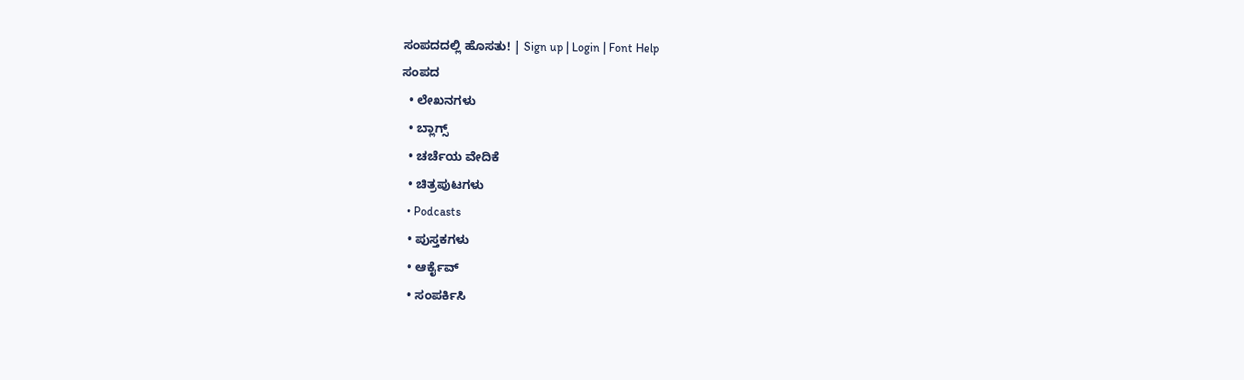ಸಂಪದದಲ್ಲಿ ಹೊಸತು! | Sign up | Login | Font Help
ಸಂಪದ
  • ಲೇಖನಗಳು
  • ಬ್ಲಾಗ್ಸ್
  • ಚರ್ಚೆಯ ವೇದಿಕೆ
  • ಚಿತ್ರಪುಟಗಳು
  • Podcasts
  • ಪುಸ್ತಕಗಳು
  • ಆರ್ಕೈವ್
  • ಸಂಪರ್ಕಿಸಿ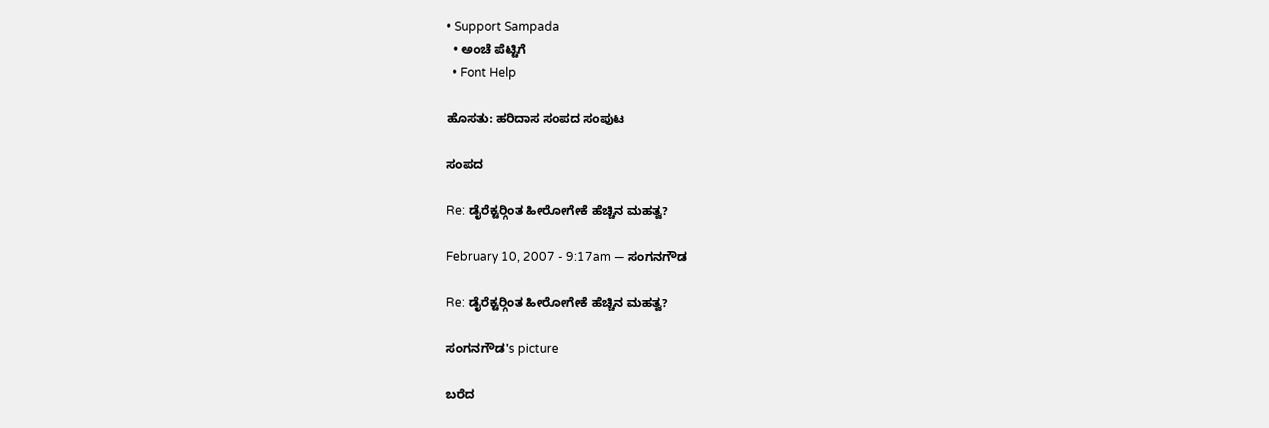• Support Sampada
  • ಅಂಚೆ ಪೆಟ್ಟಿಗೆ
  • Font Help

ಹೊಸತು: ಹರಿದಾಸ ಸಂಪದ ಸಂಪುಟ

ಸಂಪದ

Re: ಡೈರೆಕ್ಟರ್‍ಗಿಂತ ಹೀರೋಗೇಕೆ ಹೆಚ್ಚಿನ ಮಹತ್ವ?

February 10, 2007 - 9:17am — ಸಂಗನಗೌಡ

Re: ಡೈರೆಕ್ಟರ್‍ಗಿಂತ ಹೀರೋಗೇಕೆ ಹೆಚ್ಚಿನ ಮಹತ್ವ?

ಸಂಗನಗೌಡ's picture

ಬರೆದ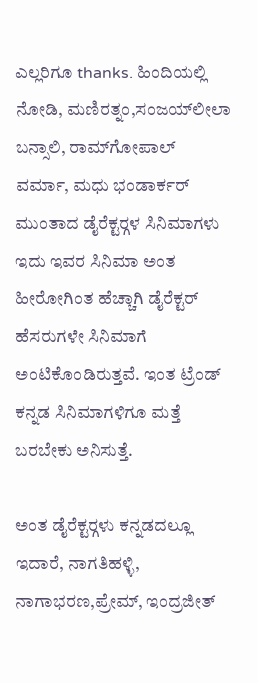ಎಲ್ಲರಿಗೂ thanks. ಹಿಂದಿಯಲ್ಲಿ ನೋಡಿ, ಮಣಿರತ್ನಂ,ಸಂಜಯ್‍ಲೀಲಾ ಬನ್ಸಾಲಿ, ರಾಮ್‍ಗೋಪಾಲ್ ವರ್ಮಾ, ಮಧು ಭಂಡಾರ್ಕರ್ ಮುಂತಾದ ಡೈರೆಕ್ಟರ್‍ಗಳ ಸಿನಿಮಾಗಳು ಇದು ಇವರ ಸಿನಿಮಾ ಅಂತ ಹೀರೋಗಿಂತ ಹೆಚ್ಚಾಗಿ ಡೈರೆಕ್ಟರ್ ಹೆಸರುಗಳೇ ಸಿನಿಮಾಗೆ ಅಂಟಿಕೊಂಡಿರುತ್ತವೆ. ಇಂತ ಟ್ರೆಂಡ್ ಕನ್ನಡ ಸಿನಿಮಾಗಳಿಗೂ ಮತ್ತೆ ಬರಬೇಕು ಅನಿಸುತ್ತೆ.

ಅಂತ ಡೈರೆಕ್ಟರ್‍ಗಳು ಕನ್ನಡದಲ್ಲೂ ಇದಾರೆ, ನಾಗತಿಹಳ್ಳಿ, ನಾಗಾಭರಣ,ಪ್ರೇಮ್, ಇಂದ್ರಜೀತ್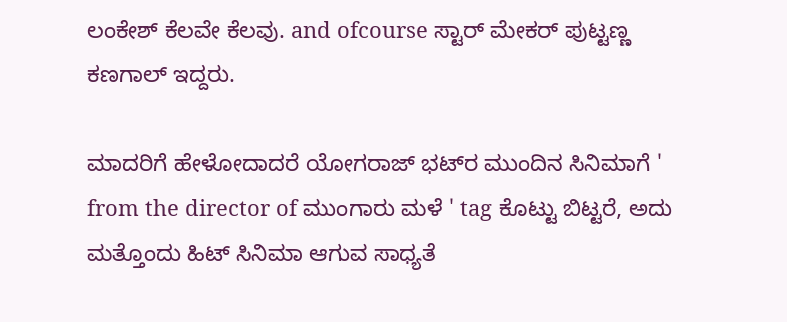ಲಂಕೇಶ್ ಕೆಲವೇ ಕೆಲವು. and ofcourse ಸ್ಟಾರ್ ಮೇಕರ್ ಪುಟ್ಟಣ್ಣ ಕಣಗಾಲ್ ಇದ್ದರು.

ಮಾದರಿಗೆ ಹೇಳೋದಾದರೆ ಯೋಗರಾಜ್ ಭಟ್‍ರ ಮುಂದಿನ ಸಿನಿಮಾಗೆ ' from the director of ಮುಂಗಾರು ಮಳೆ ' tag ಕೊಟ್ಟು ಬಿಟ್ಟರೆ, ಅದು ಮತ್ತೊಂದು ಹಿಟ್ ಸಿನಿಮಾ ಆಗುವ ಸಾಧ್ಯತೆ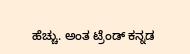ಹೆಚ್ಚು. ಅಂತ ಟ್ರೆಂಡ್ ಕನ್ನಡ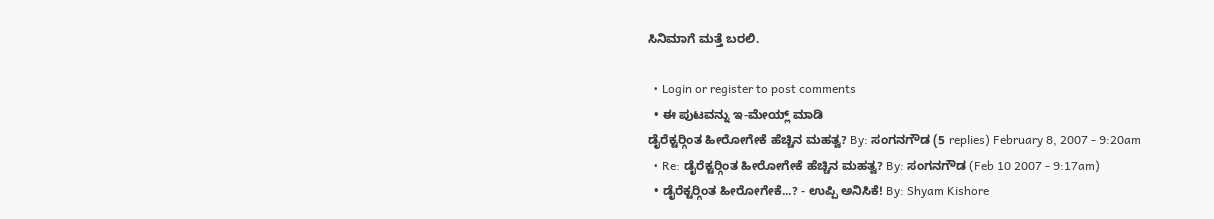ಸಿನಿಮಾಗೆ ಮತ್ತೆ ಬರಲಿ.

  • Login or register to post comments
  • ಈ ಪುಟವನ್ನು ಇ-ಮೇಯ್ಲ್ ಮಾಡಿ
ಡೈರೆಕ್ಟರ್‍ಗಿಂತ ಹೀರೋಗೇಕೆ ಹೆಚ್ಚಿನ ಮಹತ್ವ? By: ಸಂಗನಗೌಡ (5 replies) February 8, 2007 - 9:20am
  • Re: ಡೈರೆಕ್ಟರ್‍ಗಿಂತ ಹೀರೋಗೇಕೆ ಹೆಚ್ಚಿನ ಮಹತ್ವ? By: ಸಂಗನಗೌಡ (Feb 10 2007 - 9:17am)
  • ಡೈರೆಕ್ಟರ್‍ಗಿಂತ ಹೀರೋಗೇಕೆ...? - ಉಪ್ಪಿ ಅನಿಸಿಕೆ! By: Shyam Kishore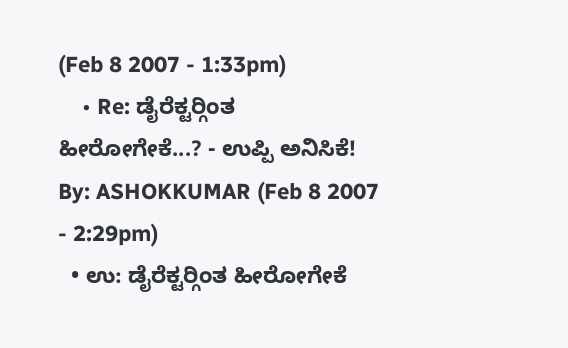(Feb 8 2007 - 1:33pm)
    • Re: ಡೈರೆಕ್ಟರ್‍ಗಿಂತ ಹೀರೋಗೇಕೆ...? - ಉಪ್ಪಿ ಅನಿಸಿಕೆ! By: ASHOKKUMAR (Feb 8 2007 - 2:29pm)
  • ಉ: ಡೈರೆಕ್ಟರ್‍ಗಿಂತ ಹೀರೋಗೇಕೆ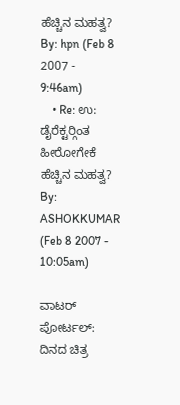ಹೆಚ್ಚಿನ ಮಹತ್ವ? By: hpn (Feb 8 2007 - 9:46am)
    • Re: ಉ: ಡೈರೆಕ್ಟರ್‍ಗಿಂತ ಹೀರೋಗೇಕೆ ಹೆಚ್ಚಿನ ಮಹತ್ವ? By: ASHOKKUMAR (Feb 8 2007 - 10:05am)

ವಾಟರ್ ಪೋರ್ಟಲ್: ದಿನದ ಚಿತ್ರ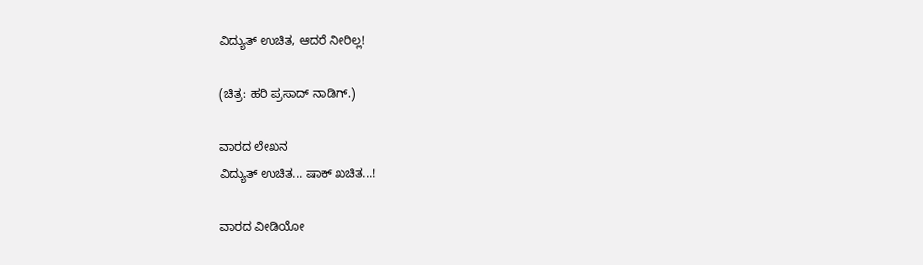ವಿದ್ಯುತ್ ಉಚಿತ, ಆದರೆ ನೀರಿಲ್ಲ!

(ಚಿತ್ರ: ಹರಿ ಪ್ರಸಾದ್ ನಾಡಿಗ್.)

ವಾರದ ಲೇಖನ
ವಿದ್ಯುತ್ ಉಚಿತ... ಷಾಕ್ ಖಚಿತ...!

ವಾರದ ವೀಡಿಯೋ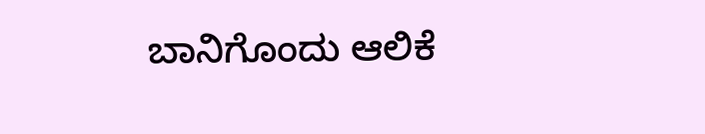ಬಾನಿಗೊಂದು ಆಲಿಕೆ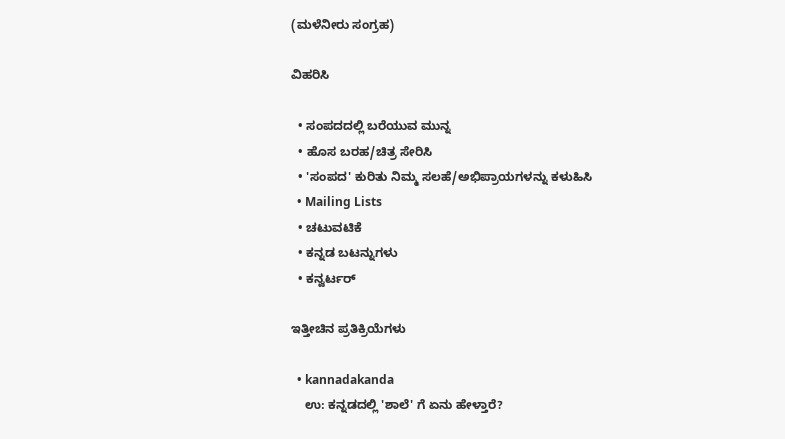(ಮಳೆನೀರು ಸಂಗ್ರಹ)

ವಿಹರಿಸಿ

  • ಸಂಪದದಲ್ಲಿ ಬರೆಯುವ ಮುನ್ನ
  • ಹೊಸ ಬರಹ/ಚಿತ್ರ ಸೇರಿಸಿ
  • 'ಸಂಪದ' ಕುರಿತು ನಿಮ್ಮ ಸಲಹೆ/ಅಭಿಪ್ರಾಯಗಳನ್ನು ಕಳುಹಿಸಿ
  • Mailing Lists
  • ಚಟುವಟಿಕೆ
  • ಕನ್ನಡ ಬಟನ್ನುಗಳು
  • ಕನ್ವರ್ಟರ್

ಇತ್ತೀಚಿನ ಪ್ರತಿಕ್ರಿಯೆಗಳು

  • kannadakanda
    ಉ: ಕನ್ನಡದಲ್ಲಿ 'ಶಾಲೆ' ಗೆ ಏನು ಹೇಳ್ತಾರೆ?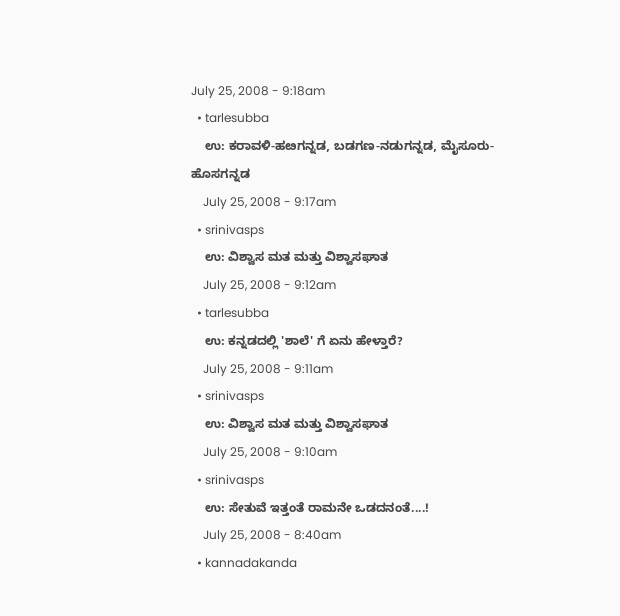July 25, 2008 - 9:18am
  • tarlesubba
    ಉ: ಕರಾವಳಿ-ಹೞಗನ್ನಡ, ಬಡಗಣ-ನಡುಗನ್ನಡ, ಮೈಸೂರು-ಹೊಸಗನ್ನಡ
    July 25, 2008 - 9:17am
  • srinivasps
    ಉ: ವಿಶ್ವಾಸ ಮತ ಮತ್ತು ವಿಶ್ವಾಸಘಾತ
    July 25, 2008 - 9:12am
  • tarlesubba
    ಉ: ಕನ್ನಡದಲ್ಲಿ 'ಶಾಲೆ' ಗೆ ಏನು ಹೇಳ್ತಾರೆ?
    July 25, 2008 - 9:11am
  • srinivasps
    ಉ: ವಿಶ್ವಾಸ ಮತ ಮತ್ತು ವಿಶ್ವಾಸಘಾತ
    July 25, 2008 - 9:10am
  • srinivasps
    ಉ: ಸೇತುವೆ ಇತ್ತಂತೆ ರಾಮನೇ ಒಡದನಂತೆ....!
    July 25, 2008 - 8:40am
  • kannadakanda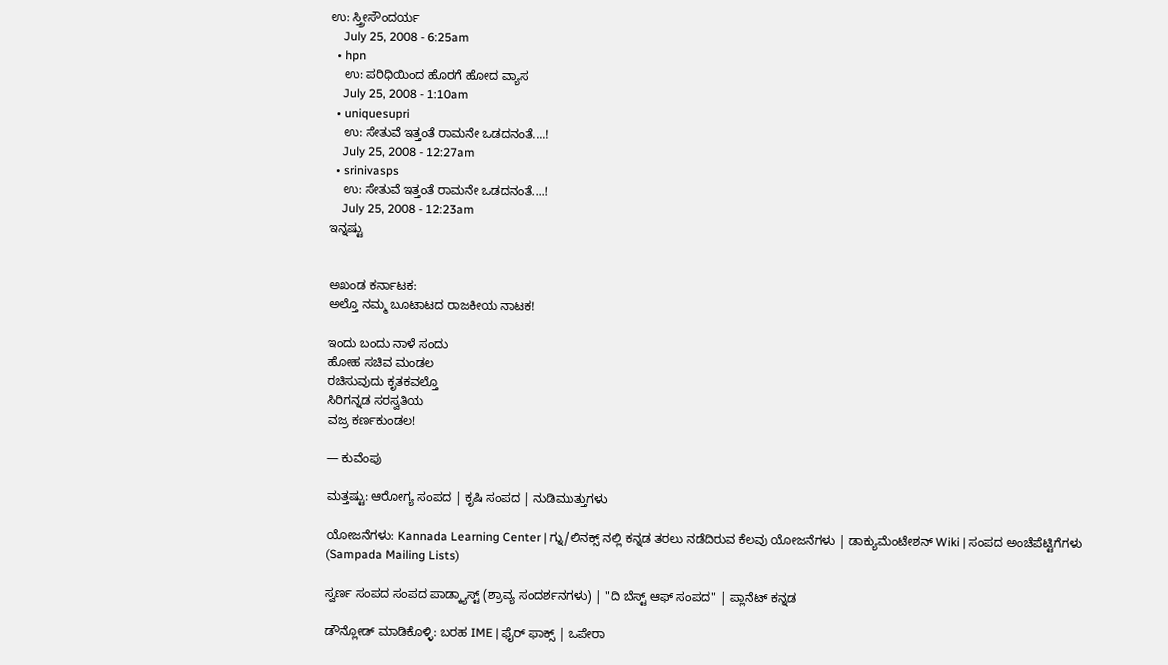ಉ: ಸ್ತ್ರೀಸೌಂದರ್ಯ
    July 25, 2008 - 6:25am
  • hpn
    ಉ: ಪರಿಧಿಯಿಂದ ಹೊರಗೆ ಹೋದ ವ್ಯಾಸ
    July 25, 2008 - 1:10am
  • uniquesupri
    ಉ: ಸೇತುವೆ ಇತ್ತಂತೆ ರಾಮನೇ ಒಡದನಂತೆ....!
    July 25, 2008 - 12:27am
  • srinivasps
    ಉ: ಸೇತುವೆ ಇತ್ತಂತೆ ರಾಮನೇ ಒಡದನಂತೆ....!
    July 25, 2008 - 12:23am
ಇನ್ನಷ್ಟು


ಅಖಂಡ ಕರ್ನಾಟಕ:
ಅಲ್ತೊ ನಮ್ಮ ಬೂಟಾಟದ ರಾಜಕೀಯ ನಾಟಕ!

ಇಂದು ಬಂದು ನಾಳೆ ಸಂದು
ಹೋಹ ಸಚಿವ ಮಂಡಲ
ರಚಿಸುವುದು ಕೃತಕವಲ್ತೊ
ಸಿರಿಗನ್ನಡ ಸರಸ್ವತಿಯ
ವಜ್ರ ಕರ್ಣಕುಂಡಲ!

— ಕುವೆಂಪು

ಮತ್ತಷ್ಟು: ಆರೋಗ್ಯ ಸಂಪದ | ಕೃಷಿ ಸಂಪದ | ನುಡಿಮುತ್ತುಗಳು

ಯೋಜನೆಗಳು: Kannada Learning Center | ಗ್ನು/ಲಿನಕ್ಸ್ ನಲ್ಲಿ ಕನ್ನಡ ತರಲು ನಡೆದಿರುವ ಕೆಲವು ಯೋಜನೆಗಳು | ಡಾಕ್ಯುಮೆಂಟೇಶನ್ Wiki | ಸಂಪದ ಅಂಚೆಪೆಟ್ಟಿಗೆಗಳು (Sampada Mailing Lists)

ಸ್ವರ್ಣ ಸಂಪದ ಸಂಪದ ಪಾಡ್ಕ್ಯಾಸ್ಟ್ (ಶ್ರಾವ್ಯ ಸಂದರ್ಶನಗಳು) | "ದಿ ಬೆಸ್ಟ್ ಆಫ್ ಸಂಪದ" | ಪ್ಲಾನೆಟ್ ಕನ್ನಡ

ಡೌನ್ಲೋಡ್ ಮಾಡಿಕೊಳ್ಳಿ: ಬರಹ IME | ಫೈರ್ ಫಾಕ್ಸ್ | ಒಪೇರಾ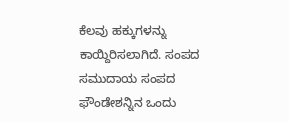ಕೆಲವು ಹಕ್ಕುಗಳನ್ನು ಕಾಯ್ದಿರಿಸಲಾಗಿದೆ. ಸಂಪದ ಸಮುದಾಯ ಸಂಪದ ಫೌಂಡೇಶನ್ನಿನ ಒಂದು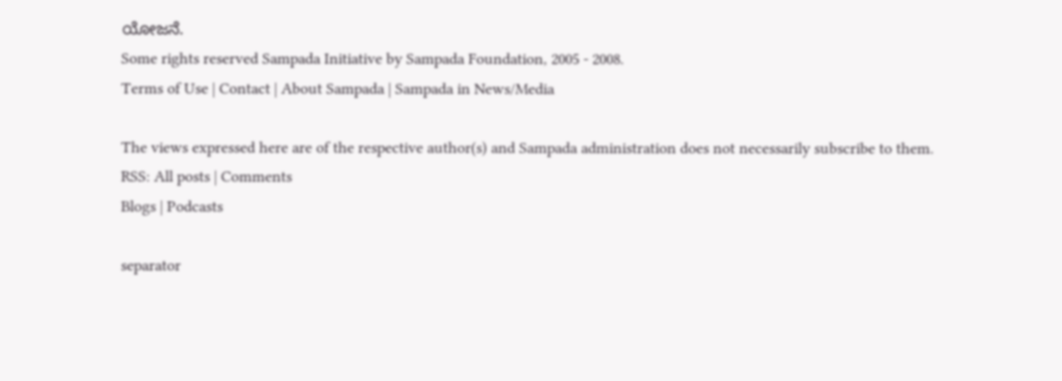ಯೋಜನೆ.
Some rights reserved Sampada Initiative by Sampada Foundation, 2005 - 2008.
Terms of Use | Contact | About Sampada | Sampada in News/Media

The views expressed here are of the respective author(s) and Sampada administration does not necessarily subscribe to them.
RSS: All posts | Comments
Blogs | Podcasts

separator